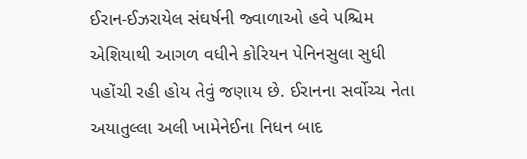ઈરાન-ઈઝરાયેલ સંઘર્ષની જ્વાળાઓ હવે પશ્ચિમ એશિયાથી આગળ વધીને કોરિયન પેનિનસુલા સુધી પહોંચી રહી હોય તેવું જણાય છે. ઈરાનના સર્વોચ્ચ નેતા અયાતુલ્લા અલી ખામેનેઈના નિધન બાદ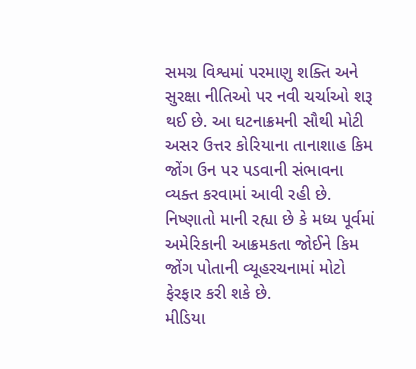સમગ્ર વિશ્વમાં પરમાણુ શક્તિ અને સુરક્ષા નીતિઓ પર નવી ચર્ચાઓ શરૂ થઈ છે. આ ઘટનાક્રમની સૌથી મોટી અસર ઉત્તર કોરિયાના તાનાશાહ કિમ જોંગ ઉન પર પડવાની સંભાવના વ્યક્ત કરવામાં આવી રહી છે. નિષ્ણાતો માની રહ્યા છે કે મધ્ય પૂર્વમાં અમેરિકાની આક્રમકતા જોઈને કિમ જોંગ પોતાની વ્યૂહરચનામાં મોટો ફેરફાર કરી શકે છે.
મીડિયા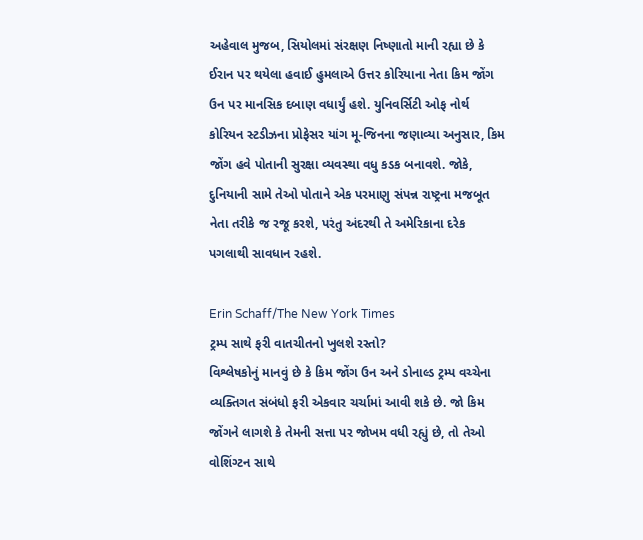અહેવાલ મુજબ, સિયોલમાં સંરક્ષણ નિષ્ણાતો માની રહ્યા છે કે ઈરાન પર થયેલા હવાઈ હુમલાએ ઉત્તર કોરિયાના નેતા કિમ જોંગ ઉન પર માનસિક દબાણ વધાર્યું હશે. યુનિવર્સિટી ઓફ નોર્થ કોરિયન સ્ટડીઝના પ્રોફેસર યાંગ મૂ-જિનના જણાવ્યા અનુસાર, કિમ જોંગ હવે પોતાની સુરક્ષા વ્યવસ્થા વધુ કડક બનાવશે. જોકે, દુનિયાની સામે તેઓ પોતાને એક પરમાણુ સંપન્ન રાષ્ટ્રના મજબૂત નેતા તરીકે જ રજૂ કરશે, પરંતુ અંદરથી તે અમેરિકાના દરેક પગલાથી સાવધાન રહશે.

Erin Schaff/The New York Times
ટ્રમ્પ સાથે ફરી વાતચીતનો ખુલશે રસ્તો?
વિશ્લેષકોનું માનવું છે કે કિમ જોંગ ઉન અને ડોનાલ્ડ ટ્રમ્પ વચ્ચેના વ્યક્તિગત સંબંધો ફરી એકવાર ચર્ચામાં આવી શકે છે. જો કિમ જોંગને લાગશે કે તેમની સત્તા પર જોખમ વધી રહ્યું છે, તો તેઓ વોશિંગ્ટન સાથે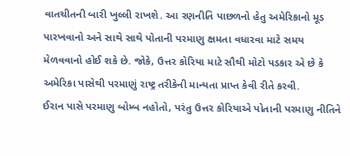વાતચીતની બારી ખુલ્લી રાખશે. આ રણનીતિ પાછળનો હેતુ અમેરિકાનો મૂડ પારખવાનો અને સાથે સાથે પોતાની પરમાણુ ક્ષમતા વધારવા માટે સમય મેળવવાનો હોઈ શકે છે. જોકે, ઉત્તર કોરિયા માટે સૌથી મોટો પડકાર એ છે કે અમેરિકા પાસેથી પરમાણું રાષ્ટ્ર તરીકેની માન્યતા પ્રાપ્ત કેવી રીતે કરવી.
ઈરાન પાસે પરમાણુ બોમ્બ નહોતો, પરંતુ ઉત્તર કોરિયાએ પોતાની પરમાણુ નીતિને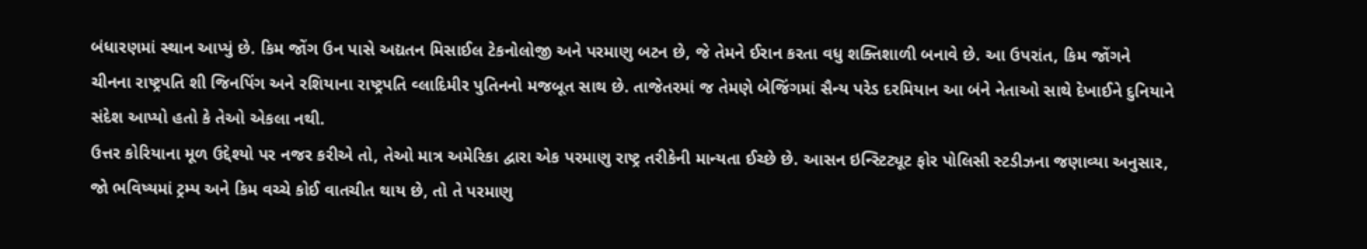બંધારણમાં સ્થાન આપ્યું છે. કિમ જોંગ ઉન પાસે અદ્યતન મિસાઈલ ટેકનોલોજી અને પરમાણુ બટન છે, જે તેમને ઈરાન કરતા વધુ શક્તિશાળી બનાવે છે. આ ઉપરાંત, કિમ જોંગને ચીનના રાષ્ટ્રપતિ શી જિનપિંગ અને રશિયાના રાષ્ટ્રપતિ વ્લાદિમીર પુતિનનો મજબૂત સાથ છે. તાજેતરમાં જ તેમણે બેજિંગમાં સૈન્ય પરેડ દરમિયાન આ બંને નેતાઓ સાથે દેખાઈને દુનિયાને સંદેશ આપ્યો હતો કે તેઓ એકલા નથી.
ઉત્તર કોરિયાના મૂળ ઉદ્દેશ્યો પર નજર કરીએ તો, તેઓ માત્ર અમેરિકા દ્વારા એક પરમાણુ રાષ્ટ્ર તરીકેની માન્યતા ઈચ્છે છે. આસન ઇન્સ્ટિટ્યૂટ ફોર પોલિસી સ્ટડીઝના જણાવ્યા અનુસાર, જો ભવિષ્યમાં ટ્રમ્પ અને કિમ વચ્ચે કોઈ વાતચીત થાય છે, તો તે પરમાણુ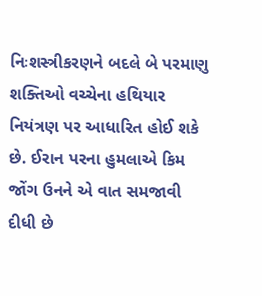નિઃશસ્ત્રીકરણને બદલે બે પરમાણુ શક્તિઓ વચ્ચેના હથિયાર નિયંત્રણ પર આધારિત હોઈ શકે છે. ઈરાન પરના હુમલાએ કિમ જોંગ ઉનને એ વાત સમજાવી દીધી છે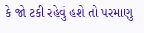કે જો ટકી રહેવું હશે તો પરમાણુ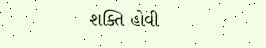શક્તિ હોવી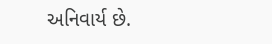અનિવાર્ય છે.